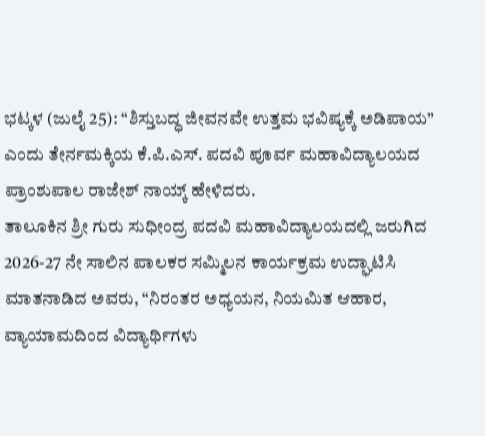ಭಟ್ಕಳ (ಜುಲೈ 25): “ಶಿಸ್ತುಬದ್ಧ ಜೀವನವೇ ಉತ್ತಮ ಭವಿಷ್ಯಕ್ಕೆ ಅಡಿಪಾಯ” ಎಂದು ತೇರ್ನಮಕ್ಕಿಯ ಕೆ.ಪಿ.ಎಸ್. ಪದವಿ ಪೂರ್ವ ಮಹಾವಿದ್ಯಾಲಯದ ಪ್ರಾಂಶುಪಾಲ ರಾಜೇಶ್ ನಾಯ್ಕ್ ಹೇಳಿದರು.
ತಾಲೂಕಿನ ಶ್ರೀ ಗುರು ಸುಧೀಂದ್ರ ಪದವಿ ಮಹಾವಿದ್ಯಾಲಯದಲ್ಲಿ ಜರುಗಿದ 2026-27 ನೇ ಸಾಲಿನ ಪಾಲಕರ ಸಮ್ಮಿಲನ ಕಾರ್ಯಕ್ರಮ ಉದ್ಘಾಟಿಸಿ ಮಾತನಾಡಿದ ಅವರು, “ನಿರಂತರ ಅಧ್ಯಯನ, ನಿಯಮಿತ ಆಹಾರ, ವ್ಯಾಯಾಮದಿಂದ ವಿದ್ಯಾರ್ಥಿಗಳು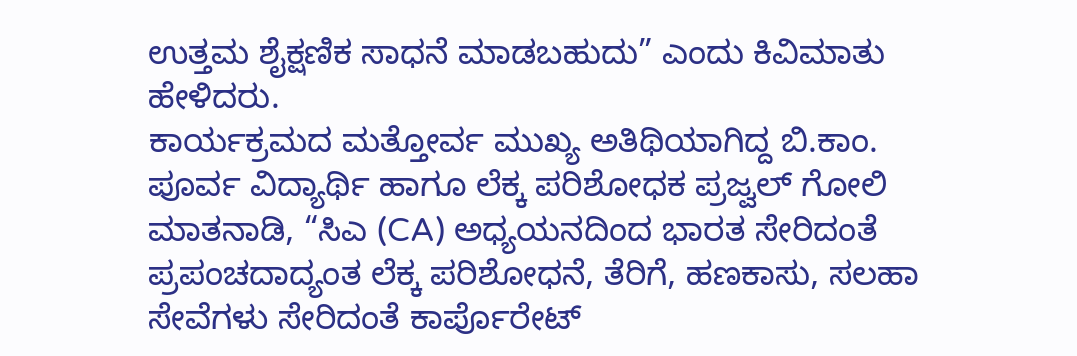ಉತ್ತಮ ಶೈಕ್ಷಣಿಕ ಸಾಧನೆ ಮಾಡಬಹುದು” ಎಂದು ಕಿವಿಮಾತು ಹೇಳಿದರು.
ಕಾರ್ಯಕ್ರಮದ ಮತ್ತೋರ್ವ ಮುಖ್ಯ ಅತಿಥಿಯಾಗಿದ್ದ ಬಿ.ಕಾಂ. ಪೂರ್ವ ವಿದ್ಯಾರ್ಥಿ ಹಾಗೂ ಲೆಕ್ಕ ಪರಿಶೋಧಕ ಪ್ರಜ್ವಲ್ ಗೋಲಿ ಮಾತನಾಡಿ, “ಸಿಎ (CA) ಅಧ್ಯಯನದಿಂದ ಭಾರತ ಸೇರಿದಂತೆ ಪ್ರಪಂಚದಾದ್ಯಂತ ಲೆಕ್ಕ ಪರಿಶೋಧನೆ, ತೆರಿಗೆ, ಹಣಕಾಸು, ಸಲಹಾ ಸೇವೆಗಳು ಸೇರಿದಂತೆ ಕಾರ್ಪೊರೇಟ್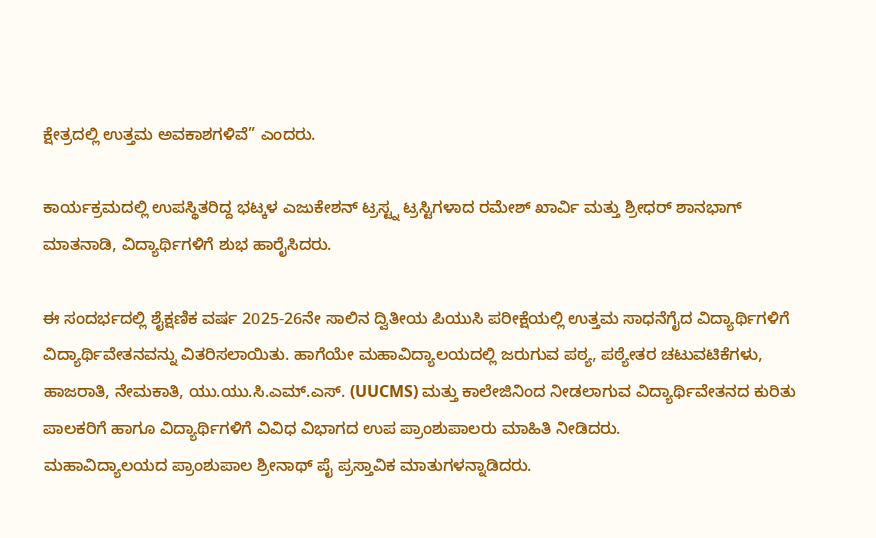ಕ್ಷೇತ್ರದಲ್ಲಿ ಉತ್ತಮ ಅವಕಾಶಗಳಿವೆ” ಎಂದರು.

ಕಾರ್ಯಕ್ರಮದಲ್ಲಿ ಉಪಸ್ಥಿತರಿದ್ದ ಭಟ್ಕಳ ಎಜುಕೇಶನ್ ಟ್ರಸ್ಟ್ನ ಟ್ರಸ್ಟಿಗಳಾದ ರಮೇಶ್ ಖಾರ್ವಿ ಮತ್ತು ಶ್ರೀಧರ್ ಶಾನಭಾಗ್ ಮಾತನಾಡಿ, ವಿದ್ಯಾರ್ಥಿಗಳಿಗೆ ಶುಭ ಹಾರೈಸಿದರು.

ಈ ಸಂದರ್ಭದಲ್ಲಿ ಶೈಕ್ಷಣಿಕ ವರ್ಷ 2025-26ನೇ ಸಾಲಿನ ದ್ವಿತೀಯ ಪಿಯುಸಿ ಪರೀಕ್ಷೆಯಲ್ಲಿ ಉತ್ತಮ ಸಾಧನೆಗೈದ ವಿದ್ಯಾರ್ಥಿಗಳಿಗೆ ವಿದ್ಯಾರ್ಥಿವೇತನವನ್ನು ವಿತರಿಸಲಾಯಿತು. ಹಾಗೆಯೇ ಮಹಾವಿದ್ಯಾಲಯದಲ್ಲಿ ಜರುಗುವ ಪಠ್ಯ, ಪಠ್ಯೇತರ ಚಟುವಟಿಕೆಗಳು, ಹಾಜರಾತಿ, ನೇಮಕಾತಿ, ಯು.ಯು.ಸಿ.ಎಮ್.ಎಸ್. (UUCMS) ಮತ್ತು ಕಾಲೇಜಿನಿಂದ ನೀಡಲಾಗುವ ವಿದ್ಯಾರ್ಥಿವೇತನದ ಕುರಿತು ಪಾಲಕರಿಗೆ ಹಾಗೂ ವಿದ್ಯಾರ್ಥಿಗಳಿಗೆ ವಿವಿಧ ವಿಭಾಗದ ಉಪ ಪ್ರಾಂಶುಪಾಲರು ಮಾಹಿತಿ ನೀಡಿದರು.
ಮಹಾವಿದ್ಯಾಲಯದ ಪ್ರಾಂಶುಪಾಲ ಶ್ರೀನಾಥ್ ಪೈ ಪ್ರಸ್ತಾವಿಕ ಮಾತುಗಳನ್ನಾಡಿದರು.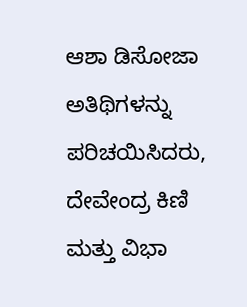ಆಶಾ ಡಿಸೋಜಾ ಅತಿಥಿಗಳನ್ನು ಪರಿಚಯಿಸಿದರು, ದೇವೇಂದ್ರ ಕಿಣಿ ಮತ್ತು ವಿಭಾ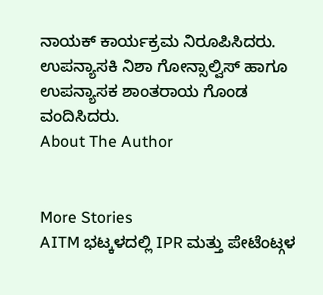ನಾಯಕ್ ಕಾರ್ಯಕ್ರಮ ನಿರೂಪಿಸಿದರು. ಉಪನ್ಯಾಸಕಿ ನಿಶಾ ಗೋನ್ಸಾಲ್ವಿಸ್ ಹಾಗೂ ಉಪನ್ಯಾಸಕ ಶಾಂತರಾಯ ಗೊಂಡ ವಂದಿಸಿದರು.
About The Author


More Stories
AITM ಭಟ್ಕಳದಲ್ಲಿ IPR ಮತ್ತು ಪೇಟೆಂಟ್ಗಳ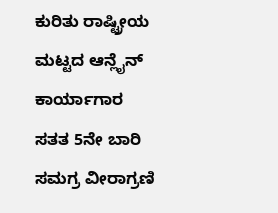ಕುರಿತು ರಾಷ್ಟ್ರೀಯ ಮಟ್ಟದ ಆನ್ಲೈನ್ ಕಾರ್ಯಾಗಾರ
ಸತತ 5ನೇ ಬಾರಿ ಸಮಗ್ರ ವೀರಾಗ್ರಣಿ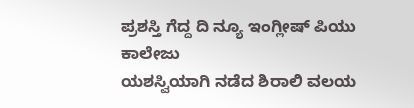ಪ್ರಶಸ್ತಿ ಗೆದ್ದ ದಿ ನ್ಯೂ ಇಂಗ್ಲೀಷ್ ಪಿಯು ಕಾಲೇಜು
ಯಶಸ್ವಿಯಾಗಿ ನಡೆದ ಶಿರಾಲಿ ವಲಯ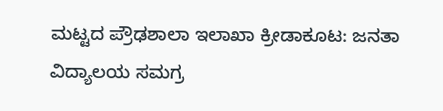ಮಟ್ಟದ ಪ್ರೌಢಶಾಲಾ ಇಲಾಖಾ ಕ್ರೀಡಾಕೂಟ: ಜನತಾ ವಿದ್ಯಾಲಯ ಸಮಗ್ರ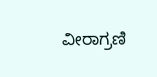ವೀರಾಗ್ರಣಿ